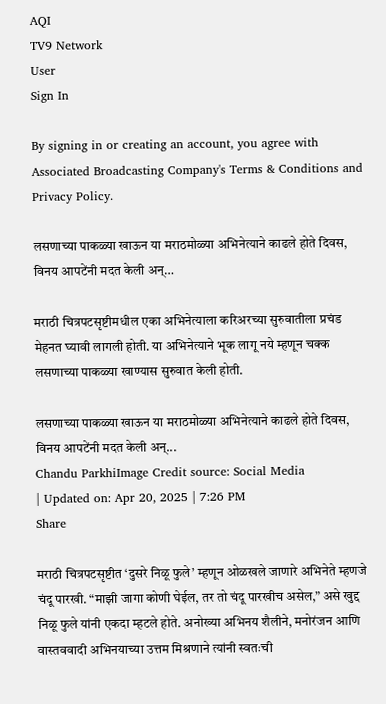AQI
TV9 Network
User
Sign In

By signing in or creating an account, you agree with Associated Broadcasting Company's Terms & Conditions and Privacy Policy.

लसणाच्या पाकळ्या खाऊन या मराठमोळ्या अभिनेत्याने काढले होते दिवस, विनय आपटेंनी मदत केली अन्…

मराठी चित्रपटसृष्टीमधील एका अभिनेत्याला करिअरच्या सुरुवातीला प्रचंड मेहनत घ्यावी लागली होती. या अभिनेत्याने भूक लागू नये म्हणून चक्क लसणाच्या पाकळ्या खाण्यास सुरुवात केली होती.

लसणाच्या पाकळ्या खाऊन या मराठमोळ्या अभिनेत्याने काढले होते दिवस, विनय आपटेंनी मदत केली अन्...
Chandu ParkhiImage Credit source: Social Media
| Updated on: Apr 20, 2025 | 7:26 PM
Share

मराठी चित्रपटसृष्टीत ‘दुसरे निळू फुले’ म्हणून ओळखले जाणारे अभिनेते म्हणजे चंदू पारखी. “माझी जागा कोणी घेईल, तर तो चंदू पारखीच असेल,” असे खुद्द निळू फुले यांनी एकदा म्हटले होते. अनोख्या अभिनय शैलीने, मनोरंजन आणि वास्तववादी अभिनयाच्या उत्तम मिश्रणाने त्यांनी स्वतःची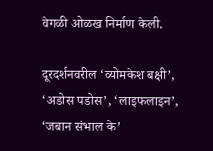वेगळी ओळख निर्माण केली.

दूरदर्शनवरील ‘व्योमकेश बक्षी’, ‘अडोस पडोस’, ‘लाइफलाइन’, ‘जबान संभाल के’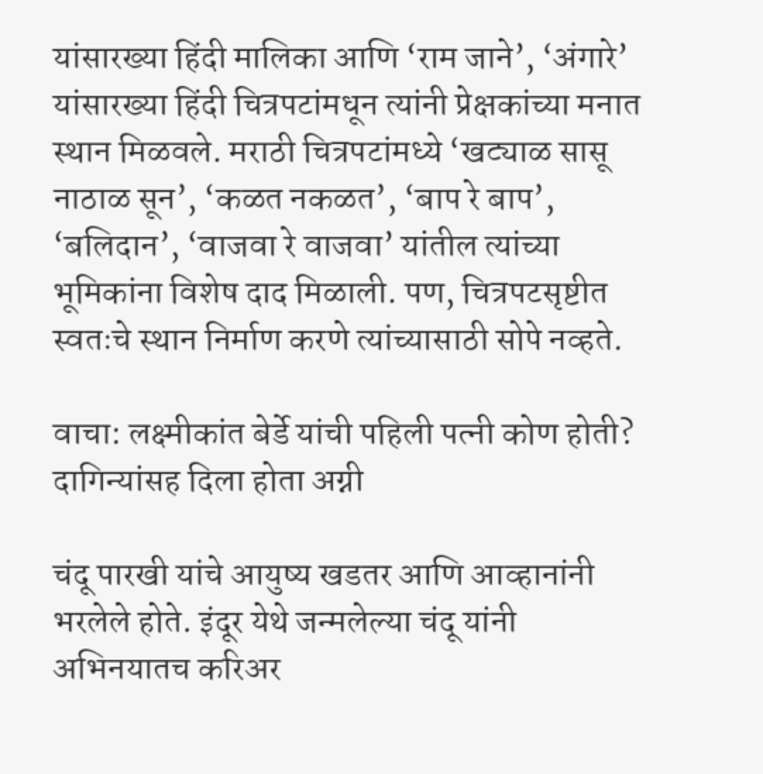यांसारख्या हिंदी मालिका आणि ‘राम जाने’, ‘अंगारे’ यांसारख्या हिंदी चित्रपटांमधून त्यांनी प्रेक्षकांच्या मनात स्थान मिळवले. मराठी चित्रपटांमध्ये ‘खट्याळ सासू नाठाळ सून’, ‘कळत नकळत’, ‘बाप रे बाप’, ‘बलिदान’, ‘वाजवा रे वाजवा’ यांतील त्यांच्या भूमिकांना विशेष दाद मिळाली. पण, चित्रपटसृष्टीत स्वतःचे स्थान निर्माण करणे त्यांच्यासाठी सोपे नव्हते.

वाचा: लक्ष्मीकांत बेर्डे यांची पहिली पत्नी कोण होती? दागिन्यांसह दिला होता अग्नी

चंदू पारखी यांचे आयुष्य खडतर आणि आव्हानांनी भरलेले होते. इंदूर येथे जन्मलेल्या चंदू यांनी अभिनयातच करिअर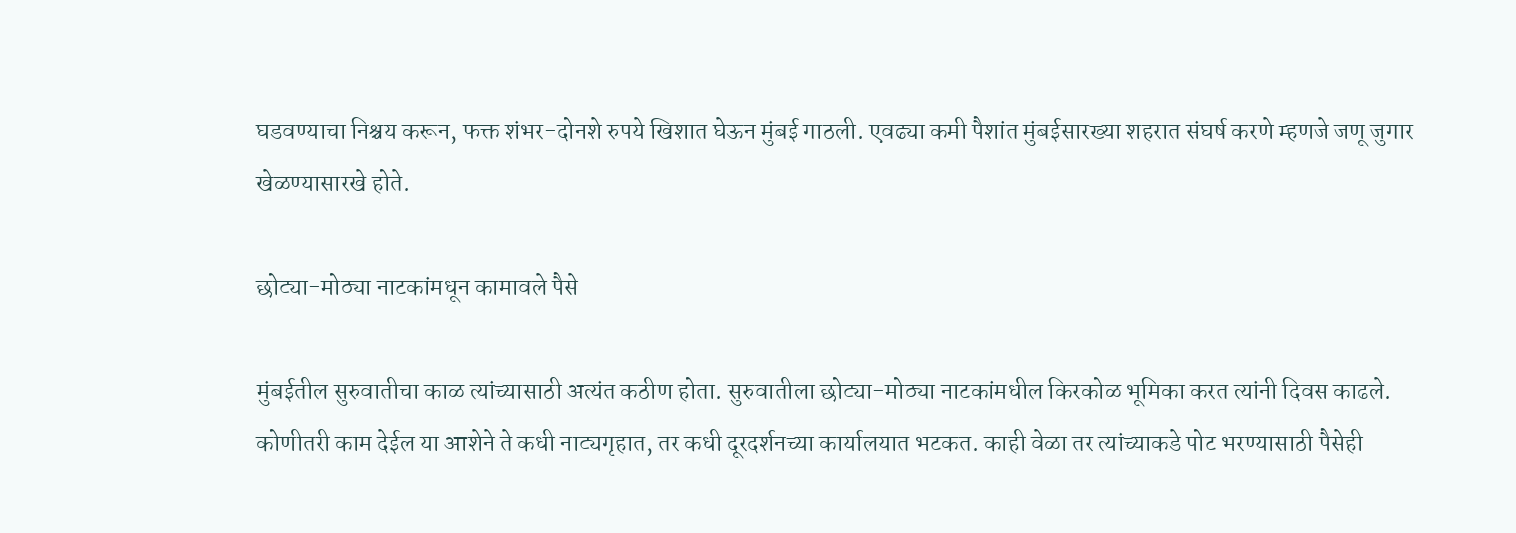घडवण्याचा निश्चय करून, फक्त शंभर-दोनशे रुपये खिशात घेऊन मुंबई गाठली. एवढ्या कमी पैशांत मुंबईसारख्या शहरात संघर्ष करणे म्हणजे जणू जुगार खेळण्यासारखे होते.

छोट्या-मोठ्या नाटकांमधून कामावले पैसे

मुंबईतील सुरुवातीचा काळ त्यांच्यासाठी अत्यंत कठीण होता. सुरुवातीला छोट्या-मोठ्या नाटकांमधील किरकोळ भूमिका करत त्यांनी दिवस काढले. कोणीतरी काम देईल या आशेने ते कधी नाट्यगृहात, तर कधी दूरदर्शनच्या कार्यालयात भटकत. काही वेळा तर त्यांच्याकडे पोट भरण्यासाठी पैसेही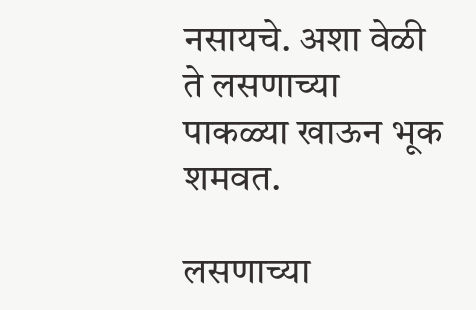नसायचे. अशा वेळी ते लसणाच्या पाकळ्या खाऊन भूक शमवत.

लसणाच्या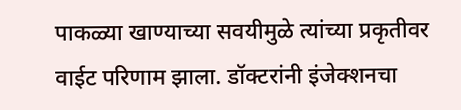पाकळ्या खाण्याच्या सवयीमुळे त्यांच्या प्रकृतीवर वाईट परिणाम झाला. डॉक्टरांनी इंजेक्शनचा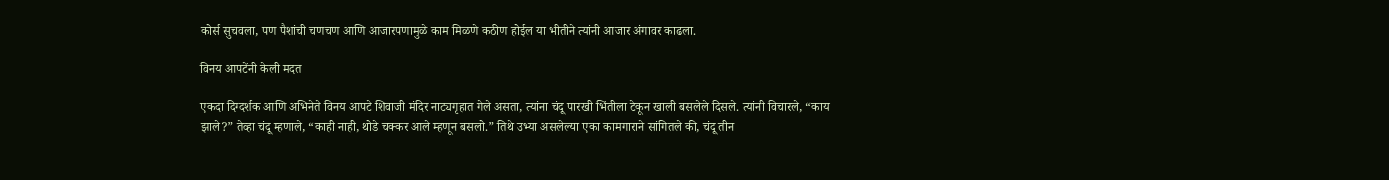कोर्स सुचवला, पण पैशांची चणचण आणि आजारपणामुळे काम मिळणे कठीण होईल या भीतीने त्यांनी आजार अंगावर काढला.

विनय आपटेंनी केली मदत

एकदा दिग्दर्शक आणि अभिनेते विनय आपटे शिवाजी मंदिर नाट्यगृहात गेले असता, त्यांना चंदू पारखी भिंतीला टेकून खाली बसलेले दिसले. त्यांनी विचारले, “काय झाले?” तेव्हा चंदू म्हणाले, “काही नाही, थोडे चक्कर आले म्हणून बसलो.” तिथे उभ्या असलेल्या एका कामगाराने सांगितले की, चंदू तीन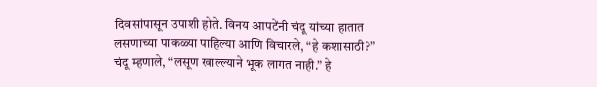दिवसांपासून उपाशी होते. विनय आपटेंनी चंदू यांच्या हातात लसणाच्या पाकळ्या पाहिल्या आणि विचारले, “हे कशासाठी?” चंदू म्हणाले, “लसूण खाल्ल्याने भूक लागत नाही.” हे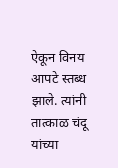ऐकून विनय आपटे स्तब्ध झाले. त्यांनी तात्काळ चंदू यांच्या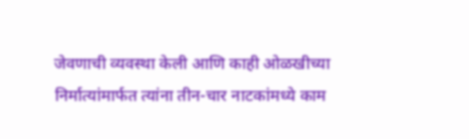जेवणाची व्यवस्था केली आणि काही ओळखीच्या निर्मात्यांमार्फत त्यांना तीन-चार नाटकांमध्ये काम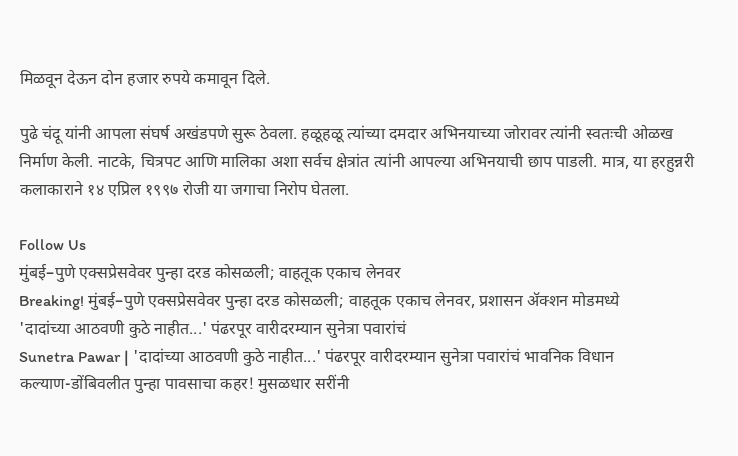मिळवून देऊन दोन हजार रुपये कमावून दिले.

पुढे चंदू यांनी आपला संघर्ष अखंडपणे सुरू ठेवला. हळूहळू त्यांच्या दमदार अभिनयाच्या जोरावर त्यांनी स्वतःची ओळख निर्माण केली. नाटके, चित्रपट आणि मालिका अशा सर्वच क्षेत्रांत त्यांनी आपल्या अभिनयाची छाप पाडली. मात्र, या हरहुन्नरी कलाकाराने १४ एप्रिल १९९७ रोजी या जगाचा निरोप घेतला.

Follow Us
मुंबई–पुणे एक्सप्रेसवेवर पुन्हा दरड कोसळली; वाहतूक एकाच लेनवर
Breaking! मुंबई–पुणे एक्सप्रेसवेवर पुन्हा दरड कोसळली; वाहतूक एकाच लेनवर, प्रशासन ॲक्शन मोडमध्ये
'दादांच्या आठवणी कुठे नाहीत...' पंढरपूर वारीदरम्यान सुनेत्रा पवारांचं
Sunetra Pawar | 'दादांच्या आठवणी कुठे नाहीत...' पंढरपूर वारीदरम्यान सुनेत्रा पवारांचं भावनिक विधान
कल्याण-डोंबिवलीत पुन्हा पावसाचा कहर! मुसळधार सरींनी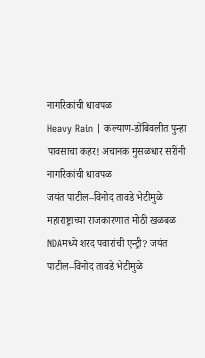नागरिकांची धावपळ
Heavy Rain | कल्याण-डोंबिवलीत पुन्हा पावसाचा कहर! अचानक मुसळधार सरींनी नागरिकांची धावपळ
जयंत पाटील–विनोद तावडे भेटीमुळे महाराष्ट्राच्या राजकारणात मोठी खळबळ
NDAमध्ये शरद पवारांची एन्ट्री? जयंत पाटील–विनोद तावडे भेटीमुळे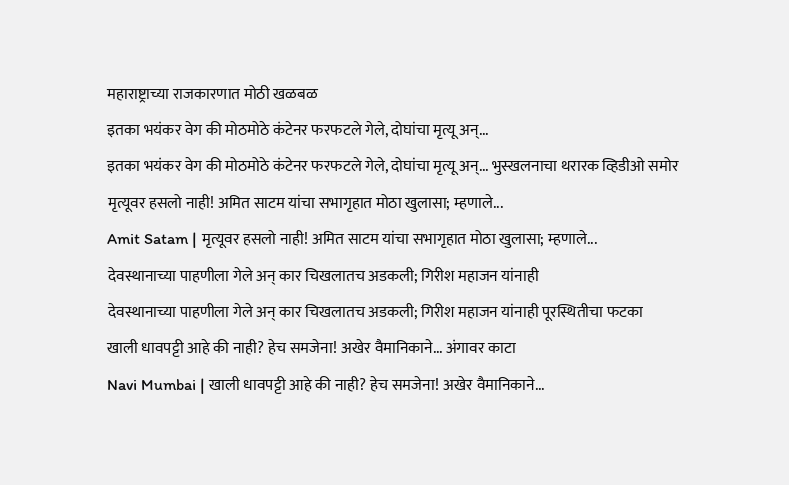महाराष्ट्राच्या राजकारणात मोठी खळबळ
इतका भयंकर वेग की मोठमोठे कंटेनर फरफटले गेले, दोघांचा मृत्यू अन्...
इतका भयंकर वेग की मोठमोठे कंटेनर फरफटले गेले, दोघांचा मृत्यू अन्... भुस्खलनाचा थरारक व्हिडीओ समोर
मृत्यूवर हसलो नाही! अमित साटम यांचा सभागृहात मोठा खुलासा; म्हणाले...
Amit Satam | मृत्यूवर हसलो नाही! अमित साटम यांचा सभागृहात मोठा खुलासा; म्हणाले...
देवस्थानाच्या पाहणीला गेले अन् कार चिखलातच अडकली; गिरीश महाजन यांनाही
देवस्थानाच्या पाहणीला गेले अन् कार चिखलातच अडकली; गिरीश महाजन यांनाही पूरस्थितीचा फटका
खाली धावपट्टी आहे की नाही? हेच समजेना! अखेर वैमानिकाने... अंगावर काटा
Navi Mumbai | खाली धावपट्टी आहे की नाही? हेच समजेना! अखेर वैमानिकाने...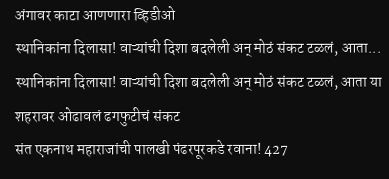अंगावर काटा आणणारा व्हिडीओ
स्थानिकांना दिलासा! वाऱ्यांची दिशा बदलेली अन् मोठं संकट टळलं, आता...
स्थानिकांना दिलासा! वाऱ्यांची दिशा बदलेली अन् मोठं संकट टळलं, आता या शहरावर ओढावलं ढगफुटीचं संकट
संत एकनाथ महाराजांची पालखी पंढरपूरकडे रवाना! 427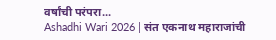वर्षांची परंपरा...
Ashadhi Wari 2026 | संत एकनाथ महाराजांची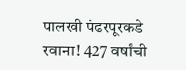पालखी पंढरपूरकडे रवाना! 427 वर्षांची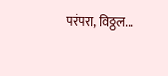परंपरा, विठ्ठल...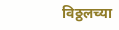विठ्ठलच्या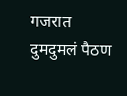गजरात दुमदुमलं पैठण